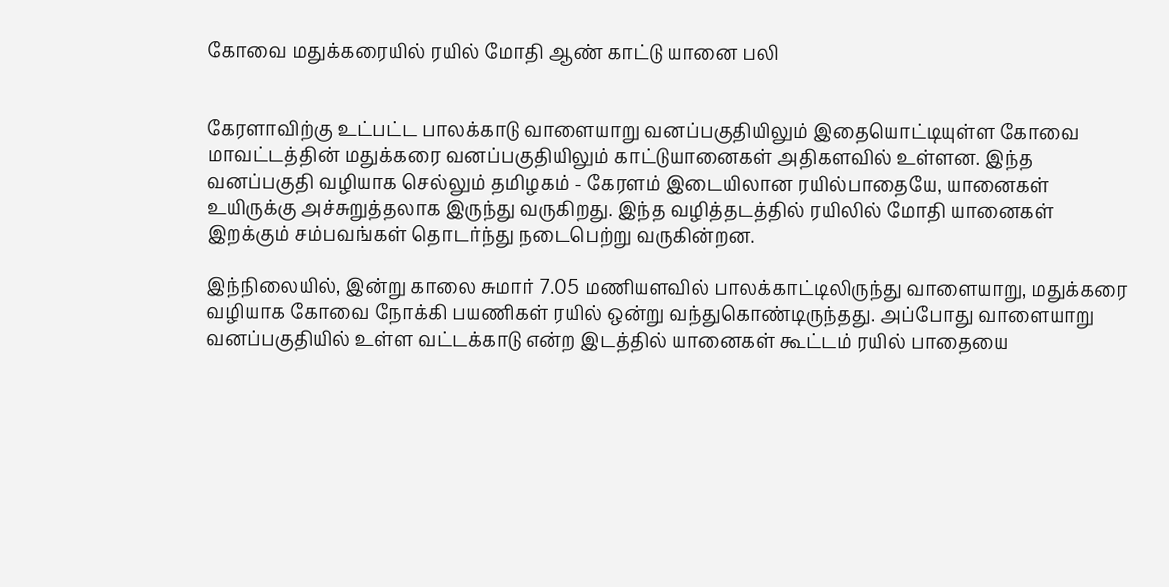கோவை மதுக்கரையில் ரயில் மோதி ஆண் காட்டு யானை பலி


கேரளாவிற்கு உட்பட்ட பாலக்காடு வாளையாறு வனப்பகுதியிலும் இதையொட்டியுள்ள கோவை மாவட்டத்தின் மதுக்கரை வனப்பகுதியிலும் காட்டுயானைகள் அதிகளவில் உள்ளன. இந்த வனப்பகுதி வழியாக செல்லும் தமிழகம் - கேரளம் இடையிலான ரயில்பாதையே, யானைகள் உயிருக்கு அச்சுறுத்தலாக இருந்து வருகிறது. இந்த வழித்தடத்தில் ரயிலில் மோதி யானைகள் இறக்கும் சம்பவங்கள் தொடர்ந்து நடைபெற்று வருகின்றன.

இந்நிலையில், இன்று காலை சுமார் 7.05 மணியளவில் பாலக்காட்டிலிருந்து வாளையாறு, மதுக்கரை வழியாக கோவை நோக்கி பயணிகள் ரயில் ஒன்று வந்துகொண்டிருந்தது. அப்போது வாளையாறு வனப்பகுதியில் உள்ள வட்டக்காடு என்ற இடத்தில் யானைகள் கூட்டம் ரயில் பாதையை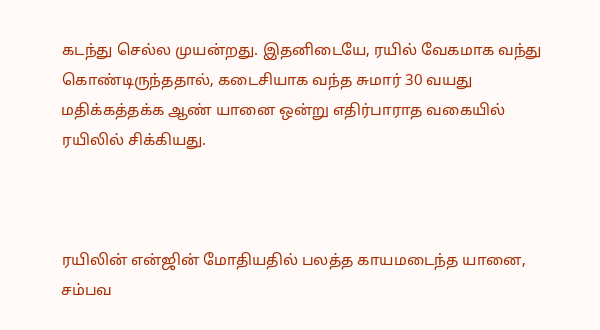கடந்து செல்ல முயன்றது. இதனிடையே, ரயில் வேகமாக வந்து கொண்டிருந்ததால், கடைசியாக வந்த சுமார் 30 வயது மதிக்கத்தக்க ஆண் யானை ஒன்று எதிர்பாராத வகையில் ரயிலில் சிக்கியது.



ரயிலின் என்ஜின் மோதியதில் பலத்த காயமடைந்த யானை, சம்பவ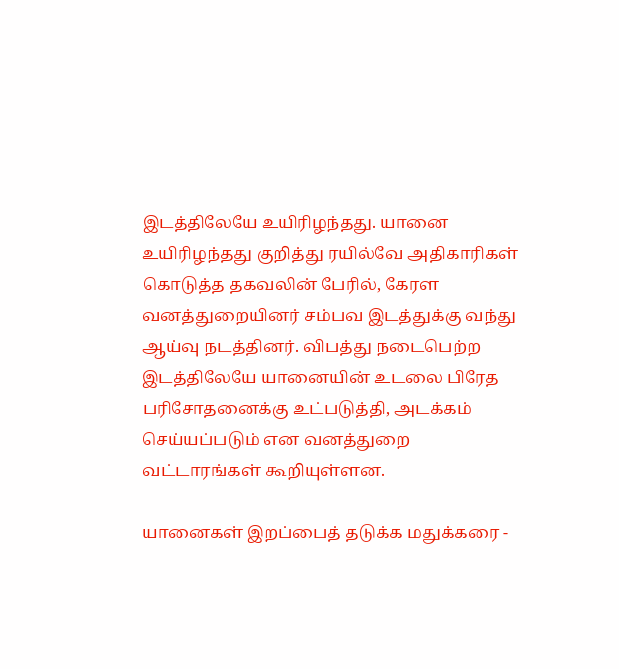இடத்திலேயே உயிரிழந்தது. யானை உயிரிழந்தது குறித்து ரயில்வே அதிகாரிகள் கொடுத்த தகவலின் பேரில், கேரள வனத்துறையினர் சம்பவ இடத்துக்கு வந்து ஆய்வு நடத்தினர். விபத்து நடைபெற்ற இடத்திலேயே யானையின் உடலை பிரேத பரிசோதனைக்கு உட்படுத்தி, அடக்கம் செய்யப்படும் என வனத்துறை வட்டாரங்கள் கூறியுள்ளன.

யானைகள் இறப்பைத் தடுக்க மதுக்கரை -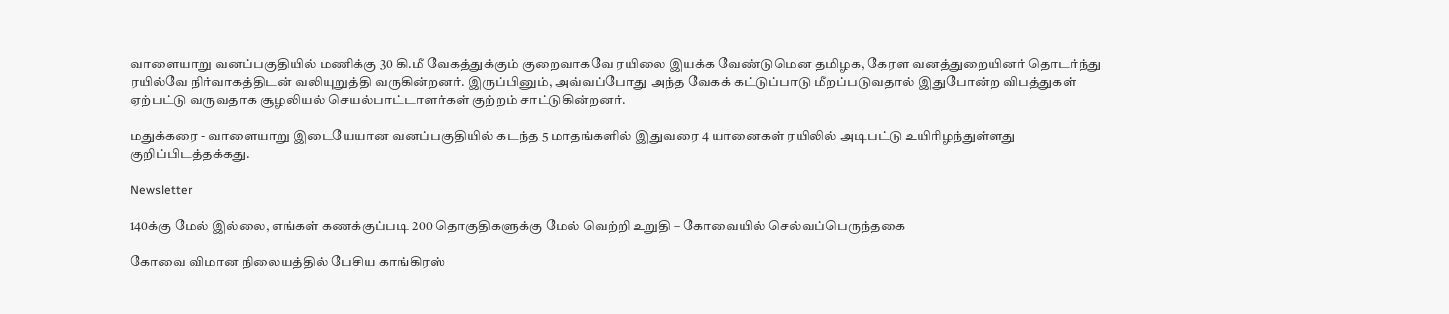வாளையாறு வனப்பகுதியில் மணிக்கு 30 கி.மீ வேகத்துக்கும் குறைவாகவே ரயிலை இயக்க வேண்டுமென தமிழக, கேரள வனத்துறையினர் தொடர்ந்து ரயில்வே நிர்வாகத்திடன் வலியுறுத்தி வருகின்றனர். இருப்பினும், அவ்வப்போது அந்த வேகக் கட்டுப்பாடு மீறப்படுவதால் இதுபோன்ற விபத்துகள் ஏற்பட்டு வருவதாக சூழலியல் செயல்பாட்டாளர்கள் குற்றம் சாட்டுகின்றனர்.

மதுக்கரை - வாளையாறு இடையேயான வனப்பகுதியில் கடந்த 5 மாதங்களில் இதுவரை 4 யானைகள் ரயிலில் அடிபட்டு உயிரிழந்துள்ளது குறிப்பிடத்தக்கது.

Newsletter

140க்கு மேல் இல்லை, எங்கள் கணக்குப்படி 200 தொகுதிகளுக்கு மேல் வெற்றி உறுதி – கோவையில் செல்வப்பெருந்தகை

கோவை விமான நிலையத்தில் பேசிய காங்கிரஸ்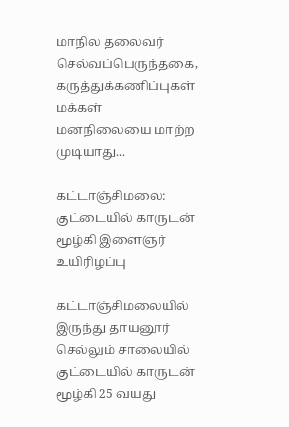மாநில தலைவர் செல்வப்பெருந்தகை, கருத்துக்கணிப்புகள் மக்கள் மனநிலையை மாற்ற முடியாது...

கட்டாஞ்சிமலை: குட்டையில் காருடன் மூழ்கி இளைஞர் உயிரிழப்பு

கட்டாஞ்சிமலையில் இருந்து தாயனூர் செல்லும் சாலையில் குட்டையில் காருடன் மூழ்கி 25 வயது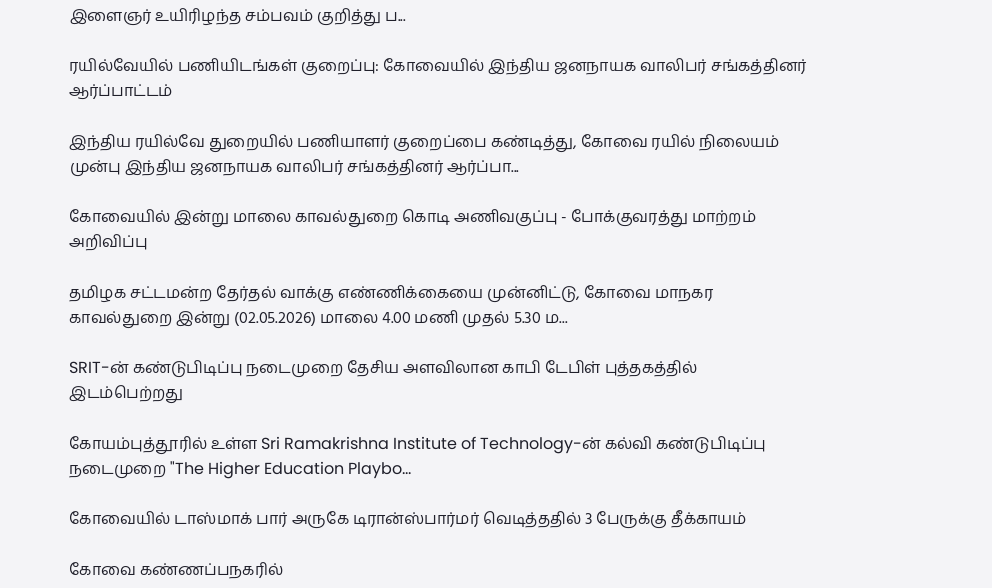இளைஞர் உயிரிழந்த சம்பவம் குறித்து ப...

ரயில்வேயில் பணியிடங்கள் குறைப்பு: கோவையில் இந்திய ஜனநாயக வாலிபர் சங்கத்தினர் ஆர்ப்பாட்டம்

இந்திய ரயில்வே துறையில் பணியாளர் குறைப்பை கண்டித்து, கோவை ரயில் நிலையம் முன்பு இந்திய ஜனநாயக வாலிபர் சங்கத்தினர் ஆர்ப்பா...

கோவையில் இன்று மாலை காவல்துறை கொடி அணிவகுப்பு - போக்குவரத்து மாற்றம் அறிவிப்பு

தமிழக சட்டமன்ற தேர்தல் வாக்கு எண்ணிக்கையை முன்னிட்டு, கோவை மாநகர காவல்துறை இன்று (02.05.2026) மாலை 4.00 மணி முதல் 5.30 ம...

SRIT-ன் கண்டுபிடிப்பு நடைமுறை தேசிய அளவிலான காபி டேபிள் புத்தகத்தில் இடம்பெற்றது

கோயம்புத்தூரில் உள்ள Sri Ramakrishna Institute of Technology-ன் கல்வி கண்டுபிடிப்பு நடைமுறை "The Higher Education Playbo...

கோவையில் டாஸ்மாக் பார் அருகே டிரான்ஸ்பார்மர் வெடித்ததில் 3 பேருக்கு தீக்காயம்

கோவை கண்ணப்பநகரில்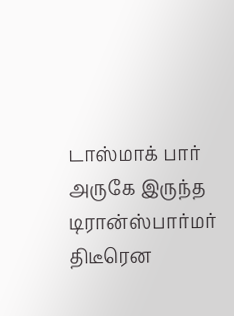டாஸ்மாக் பார் அருகே இருந்த டிரான்ஸ்பார்மர் திடீரென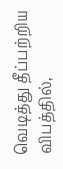வெடித்து தீப்பற்றிய விபத்தில்,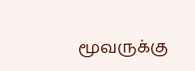மூவருக்கு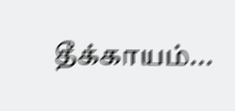தீக்காயம்...